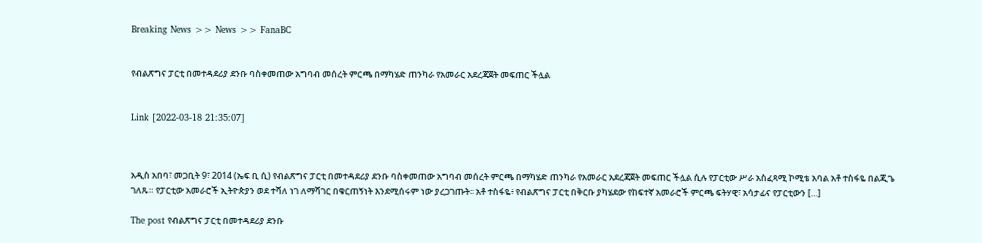Breaking News >> News >> FanaBC


የብልጽግና ፓርቲ በመተዳደሪያ ደንቡ ባስቀመጠው አግባብ መሰረት ምርጫ በማካሄድ ጠንካራ የአመራር አደረጃጀት መፍጠር ችሏል


Link [2022-03-18 21:35:07]



አዲስ አበባ፣ መጋቢት 9፣ 2014 (ኤፍ ቢ ሲ) የብልጽግና ፓርቲ በመተዳደሪያ ደንቡ ባስቀመጠው አግባብ መሰረት ምርጫ በማካሄድ ጠንካራ የአመራር አደረጃጀት መፍጠር ችሏል ሲሉ የፓርቲው ሥራ አስፈጻሚ ኮሚቴ አባል አቶ ተስፋዬ በልጂጌ ገለጹ። የፓርቲው አመራሮች ኢትዮጵያን ወደ ተሻለ ነገ ለማሻገር በቁርጠኝነት እንደሚሰሩም ነው ያረጋገጡት፡፡ አቶ ተስፋዬ፥ የብልጽግና ፓርቲ በቅርቡ ያካሄደው የከፍተኛ አመራሮች ምርጫ ፍትሃዊ፣ አሳታፊና የፓርቲውን […]

The post የብልጽግና ፓርቲ በመተዳደሪያ ደንቡ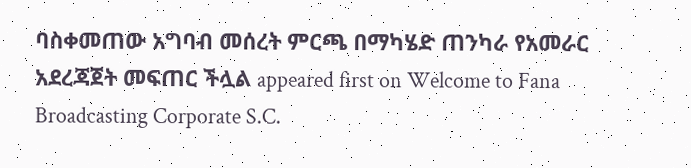ባስቀመጠው አግባብ መሰረት ምርጫ በማካሄድ ጠንካራ የአመራር አደረጃጀት መፍጠር ችሏል appeared first on Welcome to Fana Broadcasting Corporate S.C.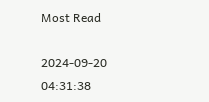Most Read

2024-09-20 04:31:38